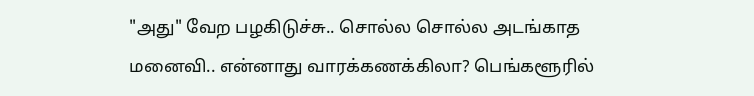"அது" வேற பழகிடுச்சு.. சொல்ல சொல்ல அடங்காத மனைவி.. என்னாது வாரக்கணக்கிலா? பெங்களூரில்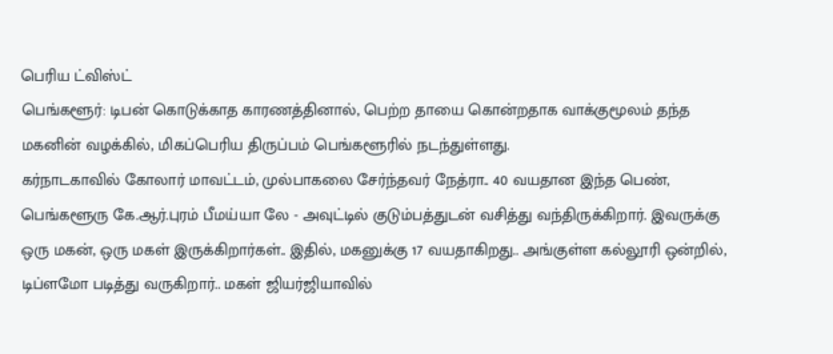பெரிய ட்விஸ்ட்
பெங்களூர்: டிபன் கொடுக்காத காரணத்தினால், பெற்ற தாயை கொன்றதாக வாக்குமூலம் தந்த மகனின் வழக்கில், மிகப்பெரிய திருப்பம் பெங்களூரில் நடந்துள்ளது.
கர்நாடகாவில் கோலார் மாவட்டம், முல்பாகலை சேர்ந்தவர் நேத்ரா.. 40 வயதான இந்த பெண், பெங்களூரு கே.ஆர்.புரம் பீமய்யா லே - அவுட்டில் குடும்பத்துடன் வசித்து வந்திருக்கிறார். இவருக்கு ஒரு மகன், ஒரு மகள் இருக்கிறார்கள்.. இதில், மகனுக்கு 17 வயதாகிறது.. அங்குள்ள கல்லூரி ஒன்றில், டிப்ளமோ படித்து வருகிறார்.. மகள் ஜியர்ஜியாவில்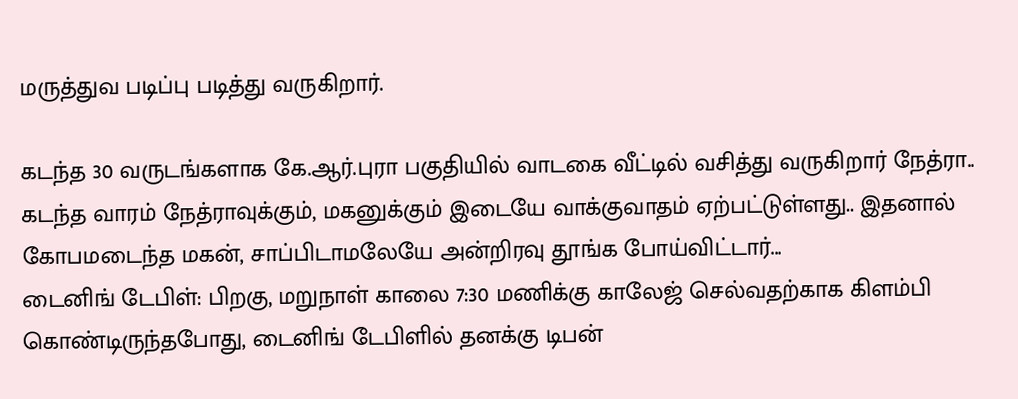மருத்துவ படிப்பு படித்து வருகிறார்.

கடந்த 30 வருடங்களாக கே.ஆர்.புரா பகுதியில் வாடகை வீட்டில் வசித்து வருகிறார் நேத்ரா.. கடந்த வாரம் நேத்ராவுக்கும், மகனுக்கும் இடையே வாக்குவாதம் ஏற்பட்டுள்ளது.. இதனால் கோபமடைந்த மகன், சாப்பிடாமலேயே அன்றிரவு தூங்க போய்விட்டார்...
டைனிங் டேபிள்: பிறகு, மறுநாள் காலை 7:30 மணிக்கு காலேஜ் செல்வதற்காக கிளம்பி கொண்டிருந்தபோது, டைனிங் டேபிளில் தனக்கு டிபன்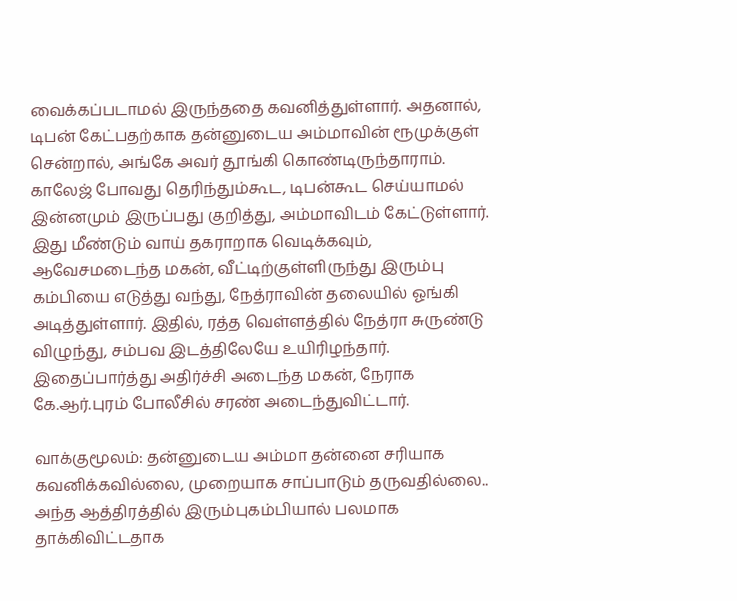வைக்கப்படாமல் இருந்ததை கவனித்துள்ளார். அதனால், டிபன் கேட்பதற்காக தன்னுடைய அம்மாவின் ரூமுக்குள் சென்றால், அங்கே அவர் தூங்கி கொண்டிருந்தாராம். காலேஜ் போவது தெரிந்தும்கூட, டிபன்கூட செய்யாமல் இன்னமும் இருப்பது குறித்து, அம்மாவிடம் கேட்டுள்ளார்.
இது மீண்டும் வாய் தகராறாக வெடிக்கவும், ஆவேசமடைந்த மகன், வீட்டிற்குள்ளிருந்து இரும்பு கம்பியை எடுத்து வந்து, நேத்ராவின் தலையில் ஓங்கி அடித்துள்ளார். இதில், ரத்த வெள்ளத்தில் நேத்ரா சுருண்டு விழுந்து, சம்பவ இடத்திலேயே உயிரிழந்தார். இதைப்பார்த்து அதிர்ச்சி அடைந்த மகன், நேராக கே.ஆர்.புரம் போலீசில் சரண் அடைந்துவிட்டார்.

வாக்குமூலம்: தன்னுடைய அம்மா தன்னை சரியாக கவனிக்கவில்லை, முறையாக சாப்பாடும் தருவதில்லை.. அந்த ஆத்திரத்தில் இரும்புகம்பியால் பலமாக தாக்கிவிட்டதாக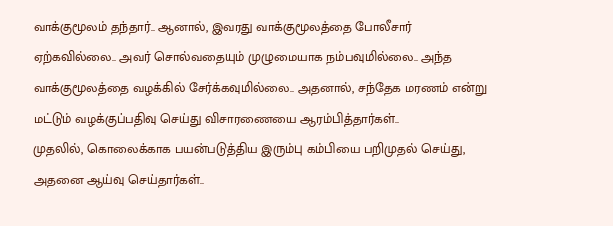வாக்குமூலம் தந்தார்.. ஆனால், இவரது வாக்குமூலத்தை போலீசார் ஏற்கவில்லை.. அவர் சொல்வதையும் முழுமையாக நம்பவுமில்லை.. அந்த வாக்குமூலத்தை வழக்கில் சேர்க்கவுமில்லை.. அதனால், சந்தேக மரணம் என்று மட்டும் வழக்குப்பதிவு செய்து விசாரணையை ஆரம்பித்தார்கள்..
முதலில், கொலைக்காக பயன்படுத்திய இரும்பு கம்பியை பறிமுதல் செய்து, அதனை ஆய்வு செய்தார்கள்..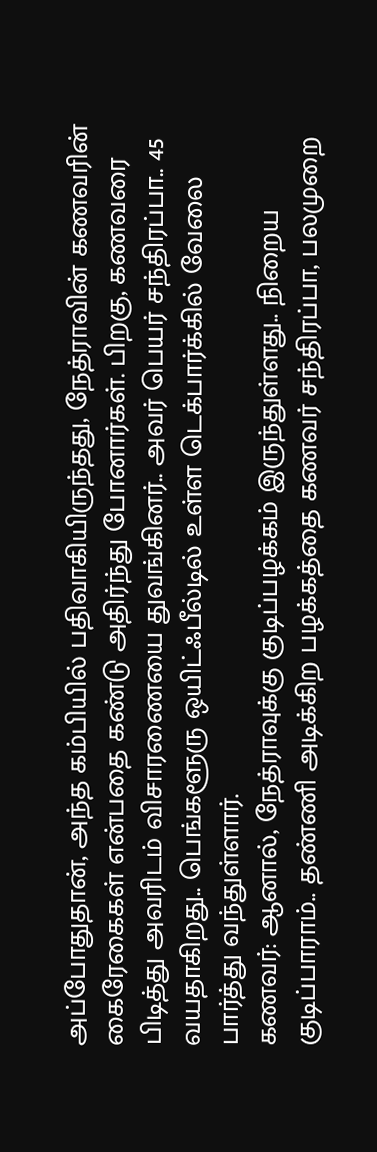அப்போதுதான், அந்த கம்பியில் பதிவாகியிருந்தது, நேத்ராவின் கணவரின் கைரேகைகள் என்பதை கண்டு அதிர்ந்து போனார்கள். பிறகு, கணவரை பிடித்து அவரிடம் விசாரணையை துவங்கினர்.. அவர் பெயர் சந்திரப்பா.. 45 வயதாகிறது.. பெங்களூரு ஒயிட்ஃபீல்டில் உள்ள டெக்பார்க்கில் வேலை பார்த்து வந்துள்ளார்.
கணவர்: ஆனால், நேத்ராவுக்கு குடிப்பழக்கம் இருந்துள்ளது.. நிறைய குடிப்பாராம்.. தண்ணி அடிக்கிற பழக்கத்தை கணவர் சந்திரப்பா, பலமுறை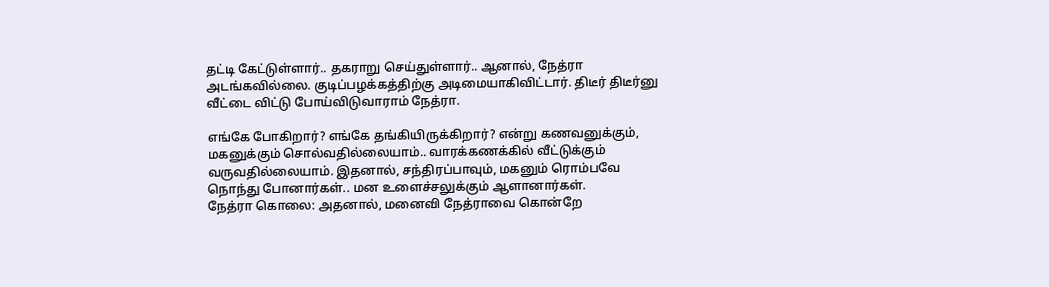தட்டி கேட்டுள்ளார்.. தகராறு செய்துள்ளார்.. ஆனால், நேத்ரா அடங்கவில்லை. குடிப்பழக்கத்திற்கு அடிமையாகிவிட்டார். திடீர் திடீர்னு வீட்டை விட்டு போய்விடுவாராம் நேத்ரா.

எங்கே போகிறார்? எங்கே தங்கியிருக்கிறார்? என்று கணவனுக்கும், மகனுக்கும் சொல்வதில்லையாம்.. வாரக்கணக்கில் வீட்டுக்கும் வருவதில்லையாம். இதனால், சந்திரப்பாவும், மகனும் ரொம்பவே நொந்து போனார்கள்.. மன உளைச்சலுக்கும் ஆளானார்கள்.
நேத்ரா கொலை: அதனால், மனைவி நேத்ராவை கொன்றே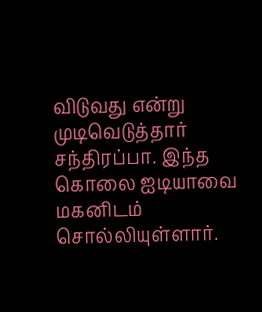விடுவது என்று முடிவெடுத்தார் சந்திரப்பா. இந்த கொலை ஐடியாவை மகனிடம் சொல்லியுள்ளார்.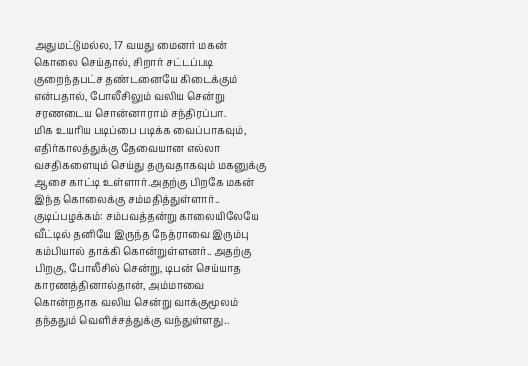அதுமட்டுமல்ல, 17 வயது மைனர் மகன் கொலை செய்தால், சிறார் சட்டப்படி குறைந்தபட்ச தண்டனையே கிடைக்கும் என்பதால், போலீசிலும் வலிய சென்று சரணடைய சொன்னாராம் சந்திரப்பா.
மிக உயரிய படிப்பை படிக்க வைப்பாகவும், எதிர்காலத்துக்கு தேவையான எல்லா வசதிகளையும் செய்து தருவதாகவும் மகனுக்கு ஆசை காட்டி உள்ளார்.அதற்கு பிறகே மகன் இந்த கொலைக்கு சம்மதித்துள்ளார்..
குடிப்பழக்கம்: சம்பவத்தன்று காலையிலேயே வீட்டில் தனியே இருந்த நேத்ராவை இரும்பு கம்பியால் தாக்கி கொன்றுள்ளனர்.. அதற்கு பிறகு, போலீசில் சென்று, டிபன் செய்யாத காரணத்தினால்தான், அம்மாவை கொன்றதாக வலிய சென்று வாக்குமூலம் தந்ததும் வெளிச்சத்துக்கு வந்துள்ளது..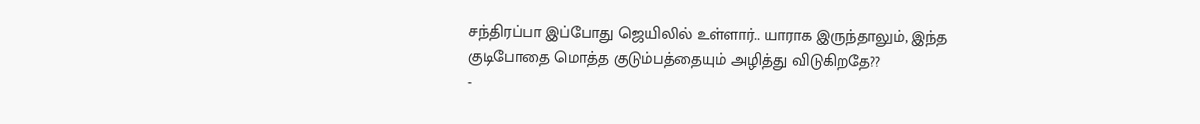சந்திரப்பா இப்போது ஜெயிலில் உள்ளார்.. யாராக இருந்தாலும், இந்த குடிபோதை மொத்த குடும்பத்தையும் அழித்து விடுகிறதே??
-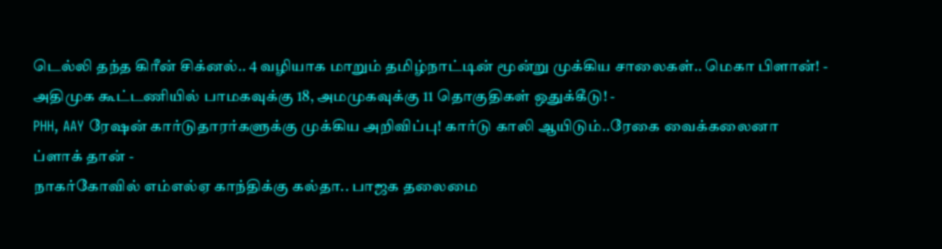டெல்லி தந்த கிரீன் சிக்னல்.. 4 வழியாக மாறும் தமிழ்நாட்டின் மூன்று முக்கிய சாலைகள்.. மெகா பிளான்! -
அதிமுக கூட்டணியில் பாமகவுக்கு 18, அமமுகவுக்கு 11 தொகுதிகள் ஒதுக்கீடு! -
PHH, AAY ரேஷன் கார்டுதாரர்களுக்கு முக்கிய அறிவிப்பு! கார்டு காலி ஆயிடும்..ரேகை வைக்கலைனா ப்ளாக் தான் -
நாகர்கோவில் எம்எல்ஏ காந்திக்கு கல்தா.. பாஜக தலைமை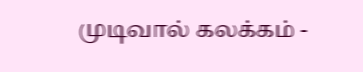முடிவால் கலக்கம் -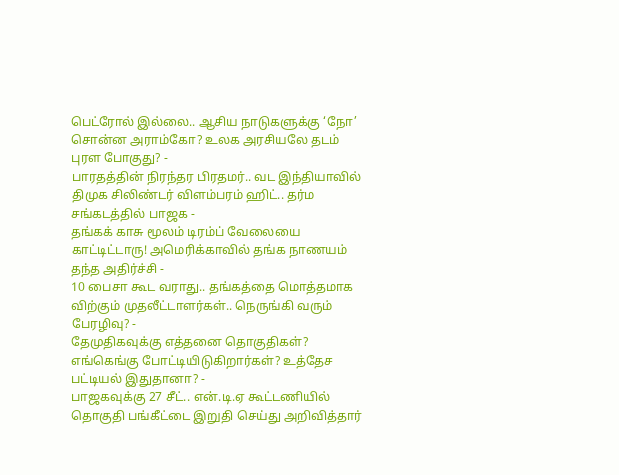பெட்ரோல் இல்லை.. ஆசிய நாடுகளுக்கு ‘நோ’ சொன்ன அராம்கோ? உலக அரசியலே தடம் புரள போகுது? -
பாரதத்தின் நிரந்தர பிரதமர்.. வட இந்தியாவில் திமுக சிலிண்டர் விளம்பரம் ஹிட்.. தர்ம சங்கடத்தில் பாஜக -
தங்கக் காசு மூலம் டிரம்ப் வேலையை காட்டிட்டாரு! அமெரிக்காவில் தங்க நாணயம் தந்த அதிர்ச்சி -
10 பைசா கூட வராது.. தங்கத்தை மொத்தமாக விற்கும் முதலீட்டாளர்கள்.. நெருங்கி வரும் பேரழிவு? -
தேமுதிகவுக்கு எத்தனை தொகுதிகள்? எங்கெங்கு போட்டியிடுகிறார்கள்? உத்தேச பட்டியல் இதுதானா? -
பாஜகவுக்கு 27 சீட்.. என்.டி.ஏ கூட்டணியில் தொகுதி பங்கீட்டை இறுதி செய்து அறிவித்தார்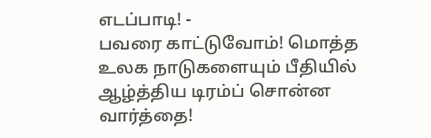எடப்பாடி! -
பவரை காட்டுவோம்! மொத்த உலக நாடுகளையும் பீதியில் ஆழ்த்திய டிரம்ப் சொன்ன வார்த்தை!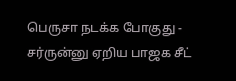பெருசா நடக்க போகுது -
சர்ருன்னு ஏறிய பாஜக சீட்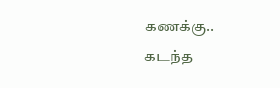கணக்கு.. கடந்த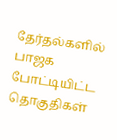தேர்தல்களில் பாஜக போட்டியிட்ட தொகுதிகள்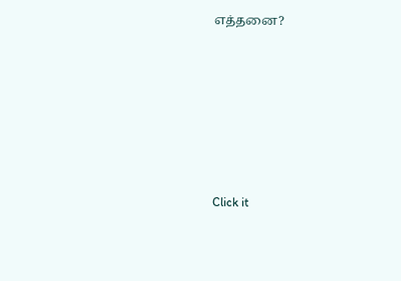எத்தனை?












Click it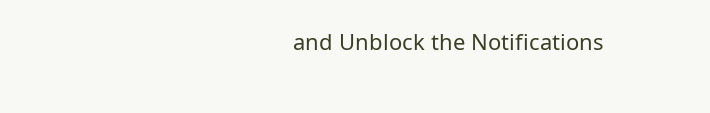and Unblock the Notifications